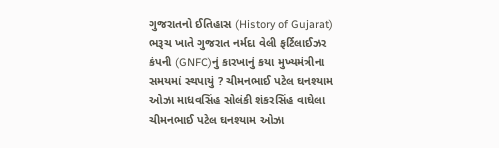ગુજરાતનો ઈતિહાસ (History of Gujarat) ભરૂચ ખાતે ગુજરાત નર્મદા વેલી ફર્ટિલાઈઝર કંપની (GNFC)નું કારખાનું કયા મુખ્યમંત્રીના સમયમાં સ્થપાયું ? ચીમનભાઈ પટેલ ઘનશ્યામ ઓઝા માધવસિંહ સોલંકી શંકરસિંહ વાઘેલા ચીમનભાઈ પટેલ ઘનશ્યામ ઓઝા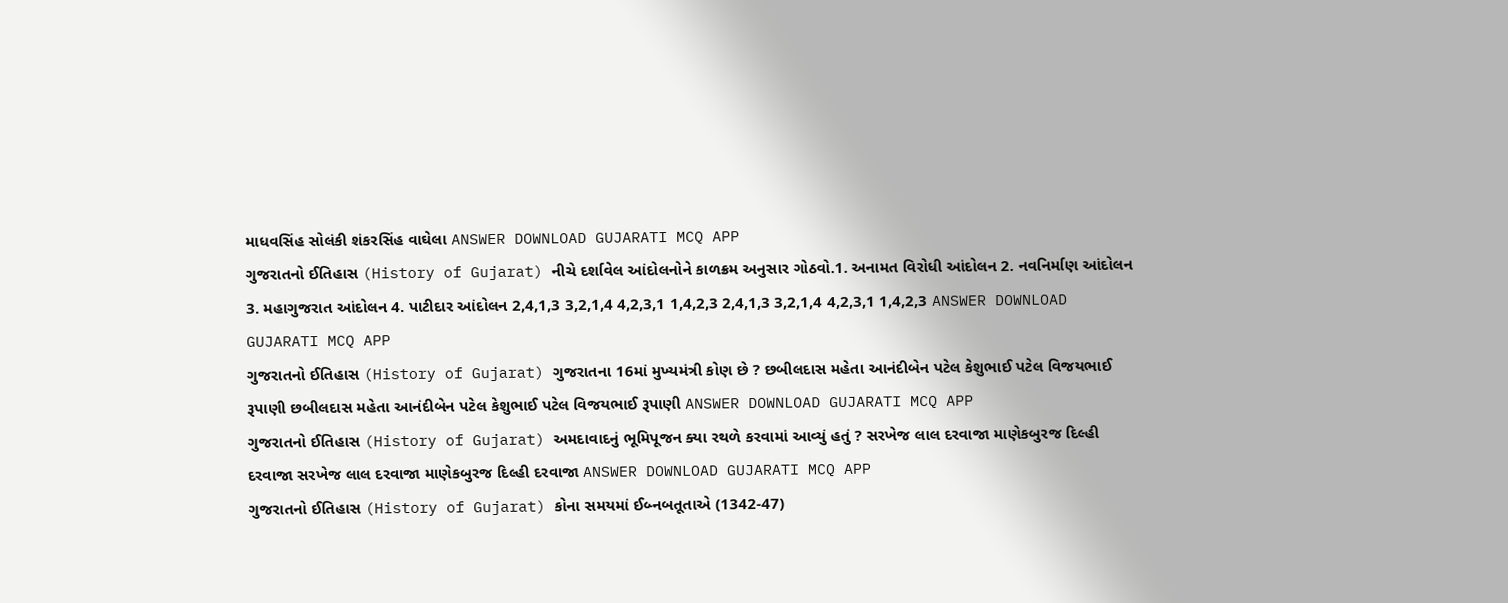માધવસિંહ સોલંકી શંકરસિંહ વાઘેલા ANSWER DOWNLOAD GUJARATI MCQ APP
ગુજરાતનો ઈતિહાસ (History of Gujarat) નીચે દર્શાવેલ આંદોલનોને કાળક્રમ અનુસાર ગોઠવો.1. અનામત વિરોધી આંદોલન 2. નવનિર્માણ આંદોલન 3. મહાગુજરાત આંદોલન 4. પાટીદાર આંદોલન 2,4,1,3 3,2,1,4 4,2,3,1 1,4,2,3 2,4,1,3 3,2,1,4 4,2,3,1 1,4,2,3 ANSWER DOWNLOAD GUJARATI MCQ APP
ગુજરાતનો ઈતિહાસ (History of Gujarat) ગુજરાતના 16માં મુખ્યમંત્રી કોણ છે ? છબીલદાસ મહેતા આનંદીબેન પટેલ કેશુભાઈ પટેલ વિજયભાઈ રૂપાણી છબીલદાસ મહેતા આનંદીબેન પટેલ કેશુભાઈ પટેલ વિજયભાઈ રૂપાણી ANSWER DOWNLOAD GUJARATI MCQ APP
ગુજરાતનો ઈતિહાસ (History of Gujarat) અમદાવાદનું ભૂમિપૂજન ક્યા રથળે કરવામાં આવ્યું હતું ? સરખેજ લાલ દરવાજા માણેકબુરજ દિલ્હી દરવાજા સરખેજ લાલ દરવાજા માણેકબુરજ દિલ્હી દરવાજા ANSWER DOWNLOAD GUJARATI MCQ APP
ગુજરાતનો ઈતિહાસ (History of Gujarat) કોના સમયમાં ઈબ્નબતૂતાએ (1342-47)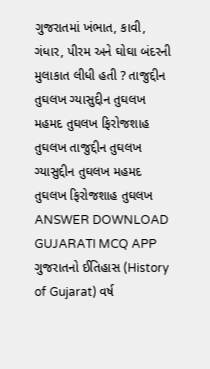ગુજરાતમાં ખંભાત, કાવી, ગંધાર, પીરમ અને ઘોઘા બંદરની મુલાકાત લીધી હતી ? તાજુદ્દીન તુઘલખ ગ્યાસુદ્દીન તુઘલખ મહમદ તુઘલખ ફિરોજશાહ તુઘલખ તાજુદ્દીન તુઘલખ ગ્યાસુદ્દીન તુઘલખ મહમદ તુઘલખ ફિરોજશાહ તુઘલખ ANSWER DOWNLOAD GUJARATI MCQ APP
ગુજરાતનો ઈતિહાસ (History of Gujarat) વર્ષ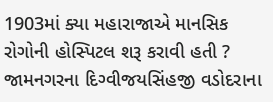1903માં ક્યા મહારાજાએ માનસિક રોગોની હોસ્પિટલ શરૂ કરાવી હતી ? જામનગરના દિગ્વીજયસિંહજી વડોદરાના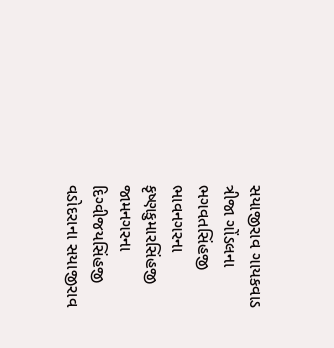સયાજીરાવ ગાયકવાડ ત્રીજા ગોંડલના ભગવતસિંહજી ભાવનગરના કૃષ્ણકુમારસિંહજી જામનગરના દિગ્વીજયસિંહજી વડોદરાના સયાજીરાવ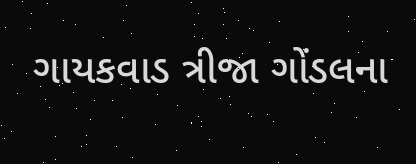ગાયકવાડ ત્રીજા ગોંડલના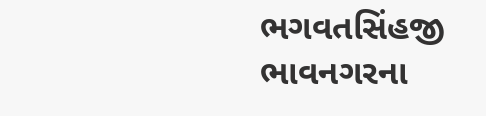ભગવતસિંહજી ભાવનગરના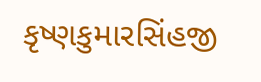કૃષ્ણકુમારસિંહજી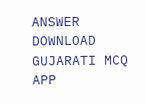ANSWER DOWNLOAD GUJARATI MCQ APP